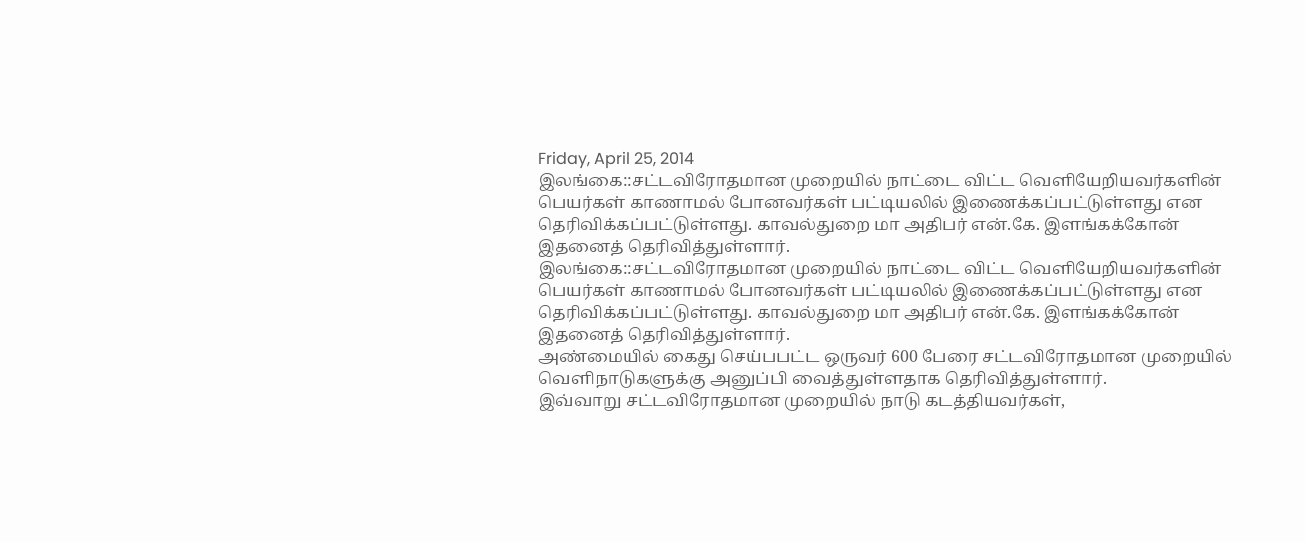Friday, April 25, 2014
இலங்கை::சட்டவிரோதமான முறையில் நாட்டை விட்ட வெளியேறியவர்களின் பெயர்கள் காணாமல் போனவர்கள் பட்டியலில் இணைக்கப்பட்டுள்ளது என தெரிவிக்கப்பட்டுள்ளது. காவல்துறை மா அதிபர் என்.கே. இளங்கக்கோன் இதனைத் தெரிவித்துள்ளார்.
இலங்கை::சட்டவிரோதமான முறையில் நாட்டை விட்ட வெளியேறியவர்களின் பெயர்கள் காணாமல் போனவர்கள் பட்டியலில் இணைக்கப்பட்டுள்ளது என தெரிவிக்கப்பட்டுள்ளது. காவல்துறை மா அதிபர் என்.கே. இளங்கக்கோன் இதனைத் தெரிவித்துள்ளார்.
அண்மையில் கைது செய்பபட்ட ஒருவர் 600 பேரை சட்டவிரோதமான முறையில்
வெளிநாடுகளுக்கு அனுப்பி வைத்துள்ளதாக தெரிவித்துள்ளார்.
இவ்வாறு சட்டவிரோதமான முறையில் நாடு கடத்தியவர்கள்,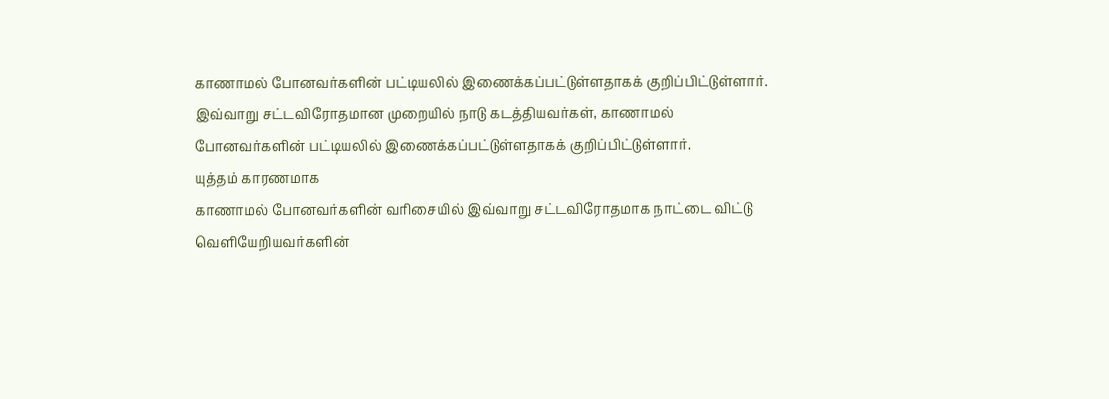காணாமல் போனவர்களின் பட்டியலில் இணைக்கப்பட்டுள்ளதாகக் குறிப்பிட்டுள்ளார்.
இவ்வாறு சட்டவிரோதமான முறையில் நாடு கடத்தியவர்கள், காணாமல் போனவர்களின் பட்டியலில் இணைக்கப்பட்டுள்ளதாகக் குறிப்பிட்டுள்ளார்.
யுத்தம் காரணமாக
காணாமல் போனவர்களின் வரிசையில் இவ்வாறு சட்டவிரோதமாக நாட்டை விட்டு
வெளியேறியவர்களின்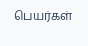பெயர்கள்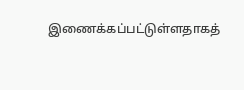இணைக்கப்பட்டுள்ளதாகத்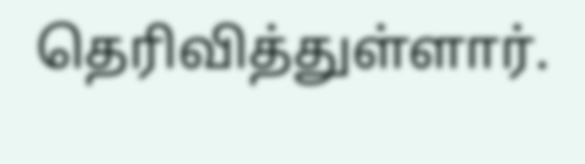தெரிவித்துள்ளார்.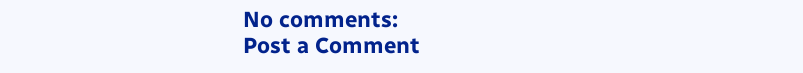No comments:
Post a Comment